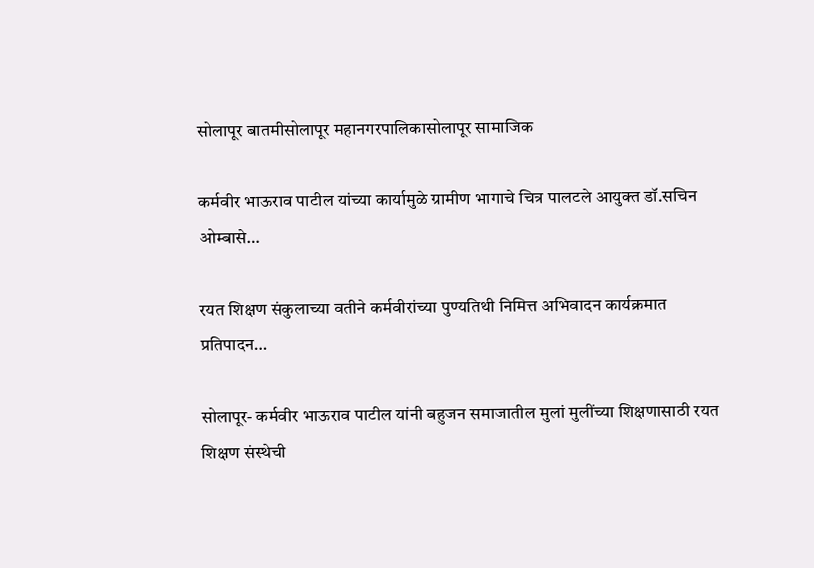सोलापूर बातमीसोलापूर महानगरपालिकासोलापूर सामाजिक

कर्मवीर भाऊराव पाटील यांच्या कार्यामुळे ग्रामीण भागाचे चित्र पालटले आयुक्त डॉ.सचिन ओम्बासे…

रयत शिक्षण संकुलाच्या वतीने कर्मवीरांच्या पुण्यतिथी निमित्त अभिवादन कार्यक्रमात प्रतिपादन…

सोलापूर- कर्मवीर भाऊराव पाटील यांनी बहुजन समाजातील मुलां मुलींच्या शिक्षणासाठी रयत शिक्षण संस्थेची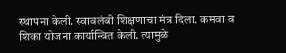स्थापना केली. स्वावलंबी शिक्षणाचा मंत्र दिला. कमवा व शिका योजना कार्यान्वित केली. त्यामुळे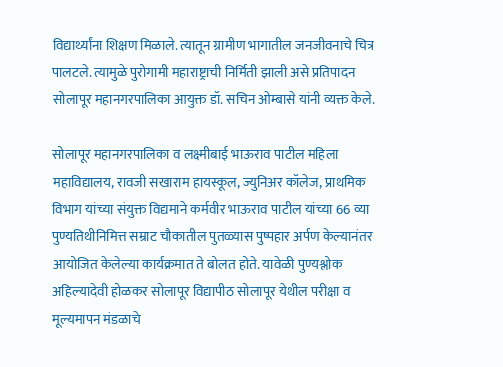विद्यार्थ्यांना शिक्षण मिळाले. त्यातून ग्रामीण भागातील जनजीवनाचे चित्र पालटले. त्यामुळे पुरोगामी महाराष्ट्राची निर्मिती झाली असे प्रतिपादन सोलापूर महानगरपालिका आयुक्त डॉ. सचिन ओम्बासे यांनी व्यक्त केले.

सोलापूर महानगरपालिका व लक्ष्मीबाई भाऊराव पाटील महिला महाविद्यालय, रावजी सखाराम हायस्कूल, ज्युनिअर कॉलेज, प्राथमिक विभाग यांच्या संयुक्त विद्यमाने कर्मवीर भाऊराव पाटील यांच्या 66 व्या पुण्यतिथीनिमित्त सम्राट चौकातील पुतळ्यास पुष्पहार अर्पण केल्यानंतर आयोजित केलेल्या कार्यक्रमात ते बोलत होते. यावेळी पुण्यश्लोक अहिल्यादेवी होळकर सोलापूर विद्यापीठ सोलापूर येथील परीक्षा व मूल्यमापन मंडळाचे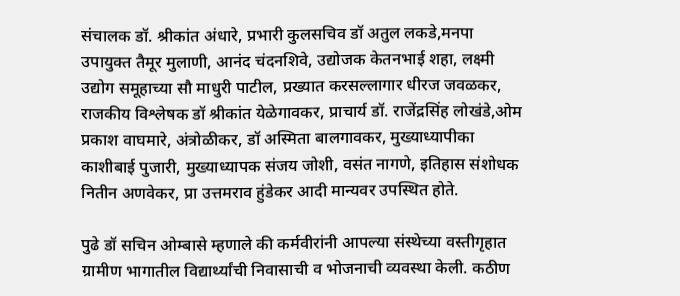संचालक डॉ. श्रीकांत अंधारे, प्रभारी कुलसचिव डॉ अतुल लकडे,मनपा उपायुक्त तैमूर मुलाणी, आनंद चंदनशिवे, उद्योजक केतनभाई शहा, लक्ष्मी उद्योग समूहाच्या सौ माधुरी पाटील, प्रख्यात करसल्लागार धीरज जवळकर, राजकीय विश्लेषक डॉ श्रीकांत येळेगावकर, प्राचार्य डॉ. राजेंद्रसिंह लोखंडे,ओम प्रकाश वाघमारे, अंत्रोळीकर, डॉ अस्मिता बालगावकर, मुख्याध्यापीका काशीबाई पुजारी, मुख्याध्यापक संजय जोशी, वसंत नागणे, इतिहास संशोधक नितीन अणवेकर, प्रा उत्तमराव हुंडेकर आदी मान्यवर उपस्थित होते.

पुढे डॉ सचिन ओम्बासे म्हणाले की कर्मवीरांनी आपल्या संस्थेच्या वस्तीगृहात ग्रामीण भागातील विद्यार्थ्यांची निवासाची व भोजनाची व्यवस्था केली. कठीण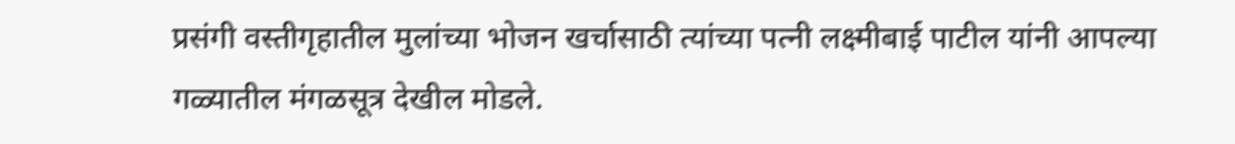प्रसंगी वस्तीगृहातील मुलांच्या भोजन खर्चासाठी त्यांच्या पत्नी लक्ष्मीबाई पाटील यांनी आपल्या गळ्यातील मंगळसूत्र देखील मोडले.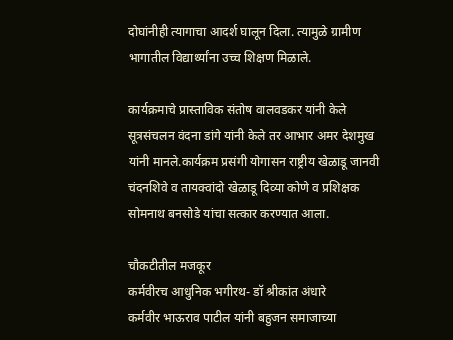दोघांनीही त्यागाचा आदर्श घालून दिला. त्यामुळे ग्रामीण भागातील विद्यार्थ्यांना उच्च शिक्षण मिळाले.

कार्यक्रमाचे प्रास्ताविक संतोष वालवडकर यांनी केले सूत्रसंचलन वंदना डांगे यांनी केले तर आभार अमर देशमुख यांनी मानले.कार्यक्रम प्रसंगी योगासन राष्ट्रीय खेळाडू जानवी चंदनशिवे व तायक्वांदो खेळाडू दिव्या कोणे व प्रशिक्षक सोमनाथ बनसोडे यांचा सत्कार करण्यात आला.

चौकटीतील मजकूर
कर्मवीरच आधुनिक भगीरथ- डॉ श्रीकांत अंधारे
कर्मवीर भाऊराव पाटील यांनी बहुजन समाजाच्या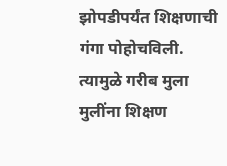झोपडीपर्यंत शिक्षणाची गंगा पोहोचविली. त्यामुळे गरीब मुला मुलींना शिक्षण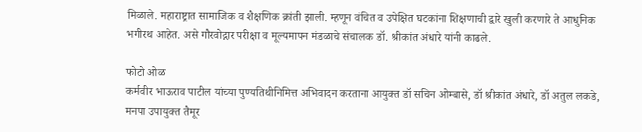मिळाले. महाराष्ट्रात सामाजिक व शैक्षणिक क्रांती झाली. म्हणून वंचित व उपेक्षित घटकांना शिक्षणाची द्वारे खुली करणारे ते आधुनिक भगीरथ आहेत. असे गौरवोद्गार परीक्षा व मूल्यमापन मंडळाचे संचालक डॉ. श्रीकांत अंधारे यांनी काढले.

फोटो ओळ
कर्मवीर भाऊराव पाटील यांच्या पुण्यतिथीनिमित्त अभिवादन करताना आयुक्त डॉ सचिन ओम्बासे, डॉ श्रीकांत अंधारे, डॉ अतुल लकडे, मनपा उपायुक्त तैमूर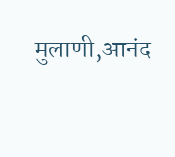मुलाणी,आनंद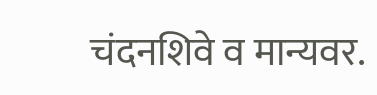चंदनशिवे व मान्यवर.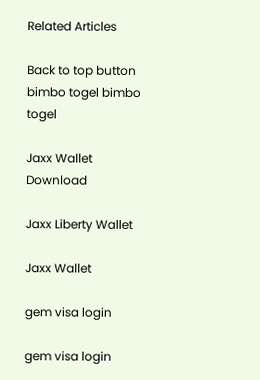Related Articles

Back to top button
bimbo togel bimbo togel

Jaxx Wallet Download

Jaxx Liberty Wallet

Jaxx Wallet

gem visa login

gem visa login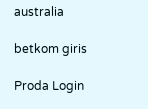australia

betkom giris

Proda Login